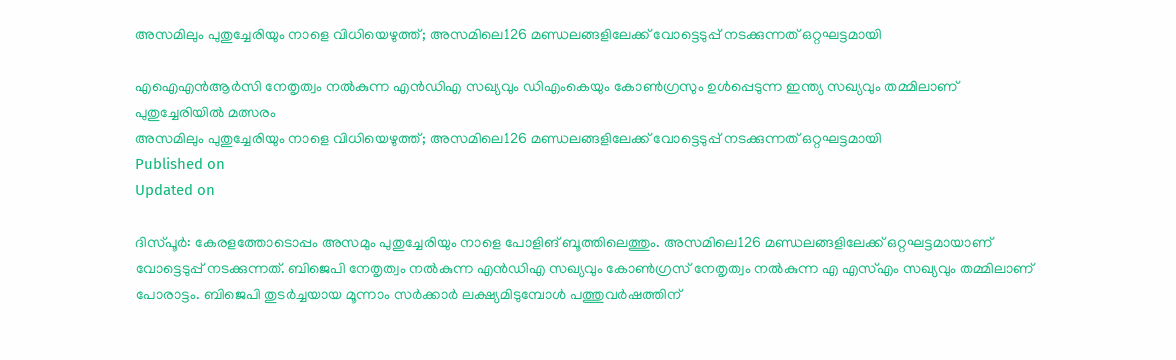അസമിലും പുതുച്ചേരിയും നാളെ വിധിയെഴുത്ത്; അസമിലെ126 മണ്ഡലങ്ങളിലേക്ക് വോട്ടെടുപ്പ് നടക്കുന്നത് ഒറ്റഘട്ടമായി

എഐഎൻആർസി നേതൃത്വം നൽകുന്ന എൻഡിഎ സഖ്യവും ഡിഎംകെയും കോൺഗ്രസും ഉൾപ്പെടുന്ന ഇന്ത്യ സഖ്യവും തമ്മിലാണ് പുതുച്ചേരിയിൽ മത്സരം
അസമിലും പുതുച്ചേരിയും നാളെ വിധിയെഴുത്ത്; അസമിലെ126 മണ്ഡലങ്ങളിലേക്ക് വോട്ടെടുപ്പ് നടക്കുന്നത് ഒറ്റഘട്ടമായി
Published on
Updated on

ദിസ്പൂർ: കേരളത്തോടൊപ്പം അസമും പുതുച്ചേരിയും നാളെ പോളിങ് ബൂത്തിലെത്തും. അസമിലെ126 മണ്ഡലങ്ങളിലേക്ക് ഒറ്റഘട്ടമായാണ് വോട്ടെടുപ്പ് നടക്കുന്നത്. ബിജെപി നേതൃത്വം നൽകുന്ന എൻഡിഎ സഖ്യവും കോൺഗ്രസ് നേതൃത്വം നൽകുന്ന എ എസ്എം സഖ്യവും തമ്മിലാണ് പോരാട്ടം. ബിജെപി തുടർച്ചയായ മൂന്നാം സർക്കാർ ലക്ഷ്യമിടുമ്പോൾ പത്തുവർഷത്തിന്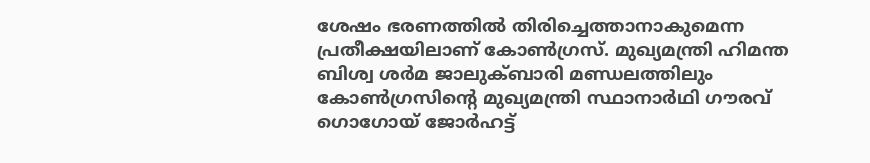ശേഷം ഭരണത്തിൽ തിരിച്ചെത്താനാകുമെന്ന പ്രതീക്ഷയിലാണ് കോൺഗ്രസ്. മുഖ്യമന്ത്രി ഹിമന്ത ബിശ്വ ശർമ ജാലുക്ബാരി മണ്ഡലത്തിലും കോൺഗ്രസിന്റെ മുഖ്യമന്ത്രി സ്ഥാനാർഥി ഗൗരവ് ഗൊഗോയ് ജോർഹട്ട്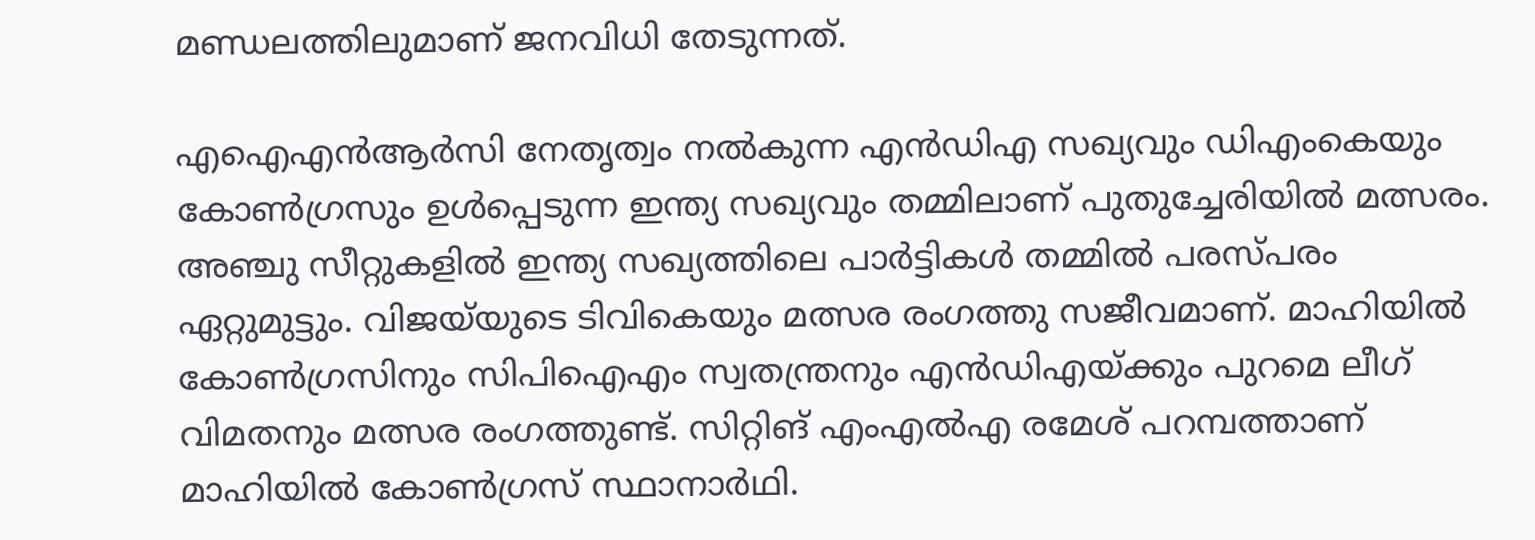മണ്ഡലത്തിലുമാണ് ജനവിധി തേടുന്നത്.

എഐഎൻആർസി നേതൃത്വം നൽകുന്ന എൻഡിഎ സഖ്യവും ഡിഎംകെയും കോൺഗ്രസും ഉൾപ്പെടുന്ന ഇന്ത്യ സഖ്യവും തമ്മിലാണ് പുതുച്ചേരിയിൽ മത്സരം. അഞ്ചു സീറ്റുകളിൽ ഇന്ത്യ സഖ്യത്തിലെ പാർട്ടികൾ തമ്മിൽ പരസ്പരം ഏറ്റുമുട്ടും. വിജയ്‌യുടെ ടിവികെയും മത്സര രംഗത്തു സജീവമാണ്. മാഹിയിൽ കോൺഗ്രസിനും സിപിഐഎം സ്വതന്ത്രനും എൻഡിഎയ്ക്കും പുറമെ ലീഗ് വിമതനും മത്സര രംഗത്തുണ്ട്. സിറ്റിങ് എംഎൽഎ രമേശ്‌ പറമ്പത്താണ് മാഹിയിൽ കോൺഗ്രസ് സ്ഥാനാർഥി.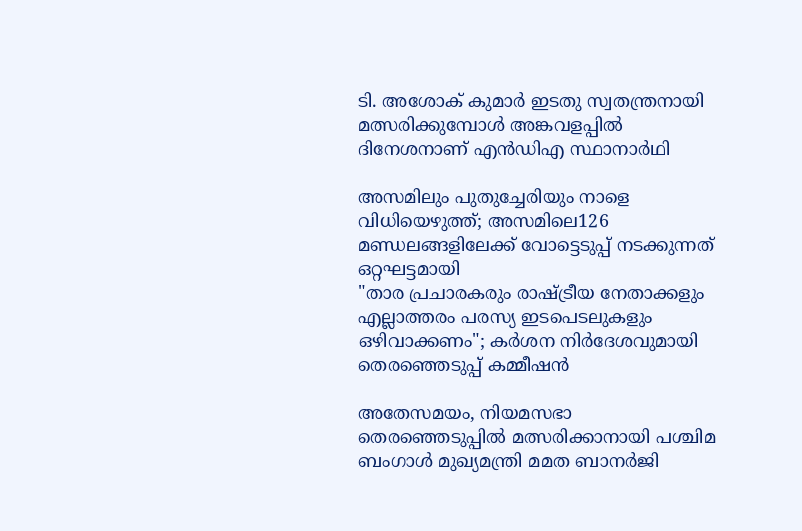ടി. അശോക് കുമാർ ഇടതു സ്വതന്ത്രനായി മത്സരിക്കുമ്പോൾ അങ്കവളപ്പിൽ ദിനേശനാണ് എൻഡിഎ സ്ഥാനാർഥി

അസമിലും പുതുച്ചേരിയും നാളെ വിധിയെഴുത്ത്; അസമിലെ126 മണ്ഡലങ്ങളിലേക്ക് വോട്ടെടുപ്പ് നടക്കുന്നത് ഒറ്റഘട്ടമായി
"താര പ്രചാരകരും രാഷ്ട്രീയ നേതാക്കളും എല്ലാത്തരം പരസ്യ ഇടപെടലുകളും ഒഴിവാക്കണം"; കർശന നിർദേശവുമായി തെരഞ്ഞെടുപ്പ് കമ്മീഷൻ

അതേസമയം, നിയമസഭാ തെരഞ്ഞെടുപ്പിൽ മത്സരിക്കാനായി പശ്ചിമ ബംഗാൾ മുഖ്യമന്ത്രി മമത ബാനർജി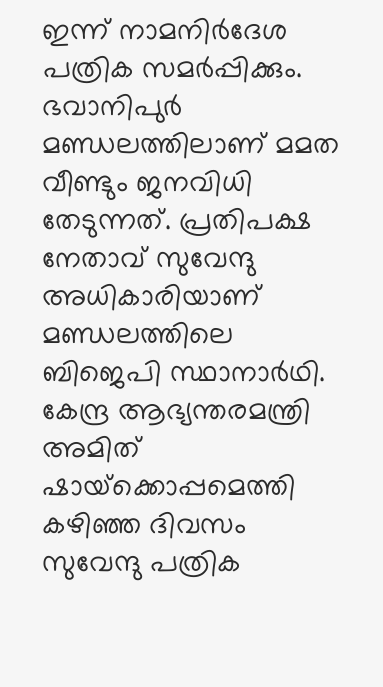ഇന്ന് നാമനിർദേശ പത്രിക സമർപ്പിക്കും. ഭവാനിപുർ മണ്ഡലത്തിലാണ് മമത വീണ്ടും ജനവിധി തേടുന്നത്. പ്രതിപക്ഷ നേതാവ് സുവേന്ദു അധികാരിയാണ് മണ്ഡലത്തിലെ ബിജെപി സ്ഥാനാർഥി. കേന്ദ്ര ആഭ്യന്തരമന്ത്രി അമിത് ഷായ്‌ക്കൊപ്പമെത്തി കഴിഞ്ഞ ദിവസം സുവേന്ദു പത്രിക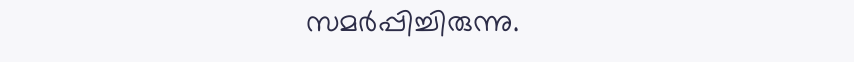സമർപ്പിച്ചിരുന്നു.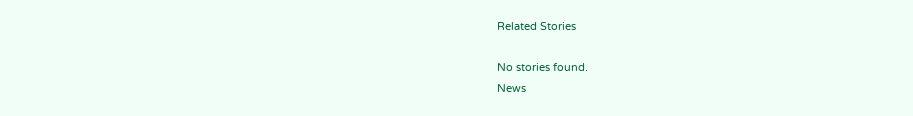Related Stories

No stories found.
News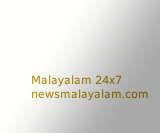Malayalam 24x7
newsmalayalam.com